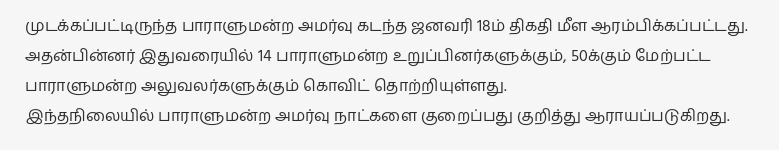முடக்கப்பட்டிருந்த பாராளுமன்ற அமர்வு கடந்த ஜனவரி 18ம் திகதி மீள ஆரம்பிக்கப்பட்டது.
அதன்பின்னர் இதுவரையில் 14 பாராளுமன்ற உறுப்பினர்களுக்கும், 50க்கும் மேற்பட்ட பாராளுமன்ற அலுவலர்களுக்கும் கொவிட் தொற்றியுள்ளது.
இந்தநிலையில் பாராளுமன்ற அமர்வு நாட்களை குறைப்பது குறித்து ஆராயப்படுகிறது.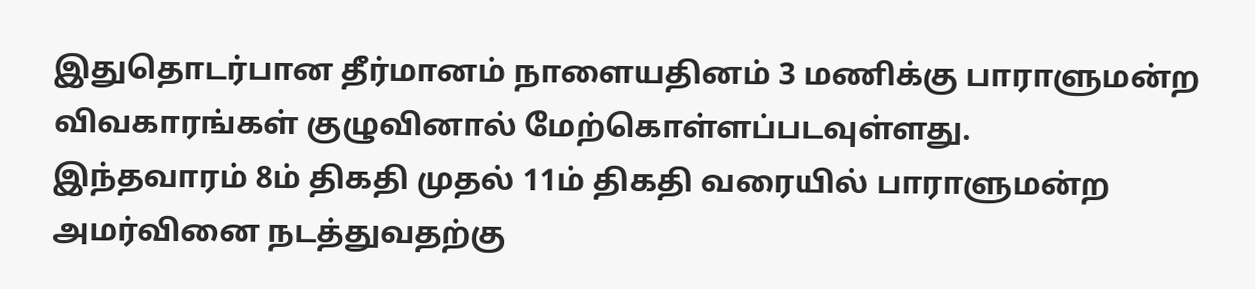இதுதொடர்பான தீர்மானம் நாளையதினம் 3 மணிக்கு பாராளுமன்ற விவகாரங்கள் குழுவினால் மேற்கொள்ளப்படவுள்ளது.
இந்தவாரம் 8ம் திகதி முதல் 11ம் திகதி வரையில் பாராளுமன்ற அமர்வினை நடத்துவதற்கு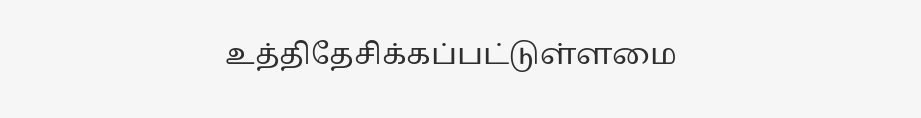உத்திதேசிக்கப்பட்டுள்ளமை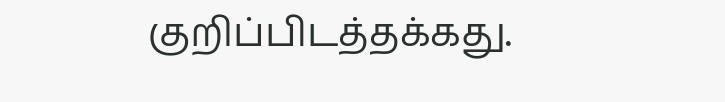குறிப்பிடத்தக்கது.